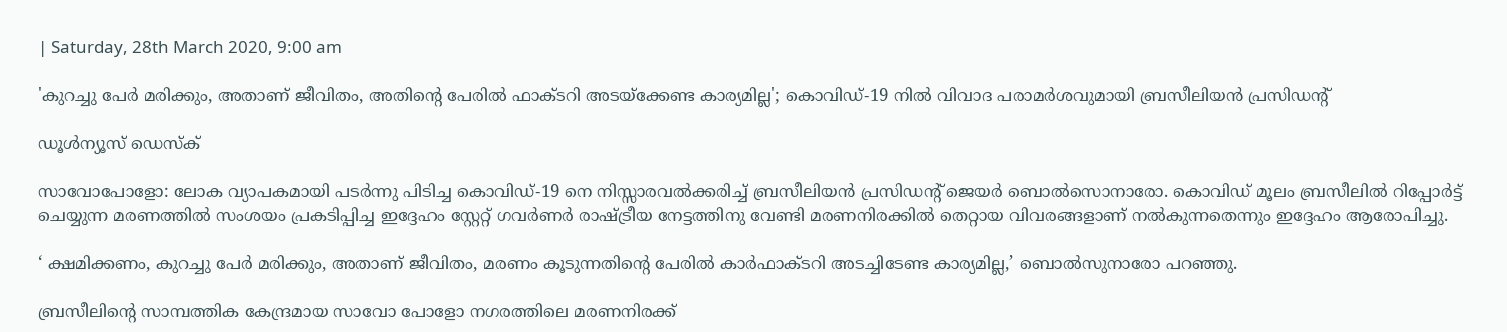| Saturday, 28th March 2020, 9:00 am

'കുറച്ചു പേര്‍ മരിക്കും, അതാണ് ജീവിതം, അതിന്റെ പേരില്‍ ഫാക്ടറി അടയ്‌ക്കേണ്ട കാര്യമില്ല'; കൊവിഡ്-19 നില്‍ വിവാദ പരാമര്‍ശവുമായി ബ്രസീലിയന്‍ പ്രസിഡന്റ്

ഡൂള്‍ന്യൂസ് ഡെസ്‌ക്

സാവോപോളോ: ലോക വ്യാപകമായി പടര്‍ന്നു പിടിച്ച കൊവിഡ്-19 നെ നിസ്സാരവല്‍ക്കരിച്ച് ബ്രസീലിയന്‍ പ്രസിഡന്റ് ജെയര്‍ ബൊല്‍സൊനാരോ. കൊവിഡ് മൂലം ബ്രസീലില്‍ റിപ്പോര്‍ട്ട് ചെയ്യുന്ന മരണത്തില്‍ സംശയം പ്രകടിപ്പിച്ച ഇദ്ദേഹം സ്റ്റേറ്റ് ഗവര്‍ണര്‍ രാഷ്ട്രീയ നേട്ടത്തിനു വേണ്ടി മരണനിരക്കില്‍ തെറ്റായ വിവരങ്ങളാണ് നല്‍കുന്നതെന്നും ഇദ്ദേഹം ആരോപിച്ചു.

‘ ക്ഷമിക്കണം, കുറച്ചു പേര്‍ മരിക്കും, അതാണ് ജീവിതം, മരണം കൂടുന്നതിന്റെ പേരില്‍ കാര്‍ഫാക്ടറി അടച്ചിടേണ്ട കാര്യമില്ല,’ ബൊല്‍സുനാരോ പറഞ്ഞു.

ബ്രസീലിന്റെ സാമ്പത്തിക കേന്ദ്രമായ സാവോ പോളോ നഗരത്തിലെ മരണനിരക്ക്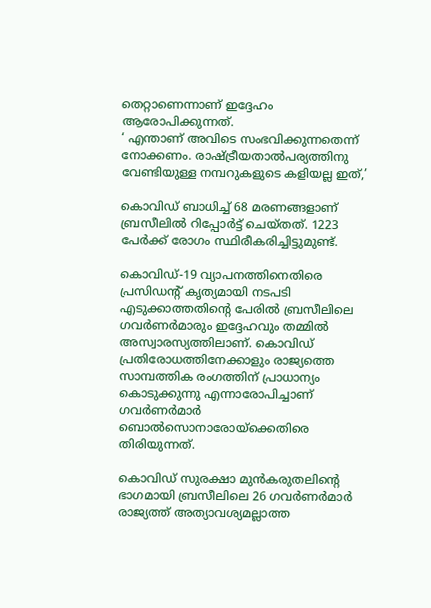തെറ്റാണെന്നാണ് ഇദ്ദേഹം ആരോപിക്കുന്നത്.
‘ എന്താണ് അവിടെ സംഭവിക്കുന്നതെന്ന് നോക്കണം. രാഷ്ട്രീയതാല്‍പര്യത്തിനു വേണ്ടിയുള്ള നമ്പറുകളുടെ കളിയല്ല ഇത്,’

കൊവിഡ് ബാധിച്ച് 68 മരണങ്ങളാണ് ബ്രസീലില്‍ റിപ്പോര്‍ട്ട് ചെയ്തത്. 1223 പേര്‍ക്ക് രോഗം സ്ഥിരീകരിച്ചിട്ടുമുണ്ട്.

കൊവിഡ്-19 വ്യാപനത്തിനെതിരെ പ്രസിഡന്റ് കൃത്യമായി നടപടി എടുക്കാത്തതിന്റെ പേരില്‍ ബ്രസീലിലെ ഗവര്‍ണര്‍മാരും ഇദ്ദേഹവും തമ്മില്‍ അസ്വാരസ്യത്തിലാണ്. കൊവിഡ് പ്രതിരോധത്തിനേക്കാളും രാജ്യത്തെ സാമ്പത്തിക രംഗത്തിന് പ്രാധാന്യം കൊടുക്കുന്നു എന്നാരോപിച്ചാണ് ഗവര്‍ണര്‍മാര്‍ ബൊല്‍സൊനാരോയ്‌ക്കെതിരെ തിരിയുന്നത്.

കൊവിഡ് സുരക്ഷാ മുന്‍കരുതലിന്റെ ഭാഗമായി ബ്രസീലിലെ 26 ഗവര്‍ണര്‍മാര്‍ രാജ്യത്ത് അത്യാവശ്യമല്ലാത്ത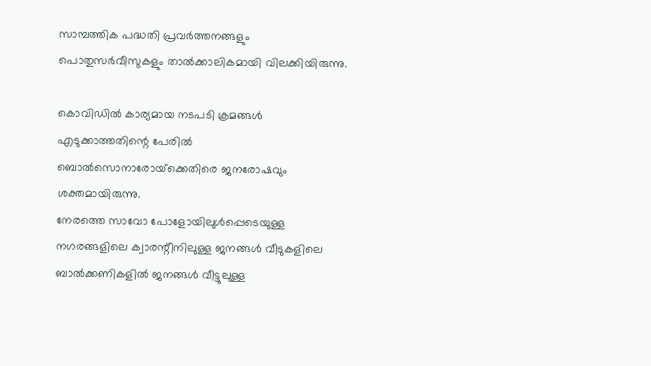സാമ്പത്തിക പദ്ധതി പ്രവര്‍ത്തനങ്ങളും പൊതുസര്‍വീസുകളും താല്‍ക്കാലികമായി വിലക്കിയിരുന്നു.

കൊവിഡില്‍ കാര്യമായ നടപടി ക്രമങ്ങള്‍ എടുക്കാത്തതിന്റെ പേരില്‍ ബൊല്‍സൊനാരോയ്‌ക്കെതിരെ ജനരോഷവും ശക്തമായിരുന്നു.
നേരത്തെ സാവോ പോളോയിലുള്‍പ്പെടെയുള്ള നഗരങ്ങളിലെ ക്വാരന്റീനിലുള്ള ജനങ്ങള്‍ വീടുകളിലെ ബാല്‍ക്കണികളില്‍ ജനങ്ങള്‍ വീട്ടുലുള്ള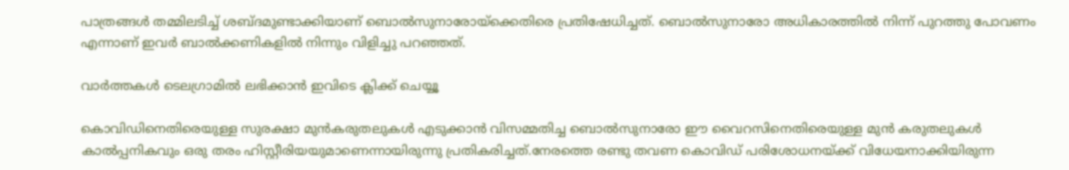പാത്രങ്ങള്‍ തമ്മിലടിച്ച് ശബ്ദമുണ്ടാക്കിയാണ് ബൊല്‍സുനാരോയ്‌ക്കെതിരെ പ്രതിഷേധിച്ചത്. ബൊല്‍സുനാരോ അധികാരത്തില്‍ നിന്ന് പുറത്തു പോവണം എന്നാണ് ഇവര്‍ ബാല്‍ക്കണികളില്‍ നിന്നും വിളിച്ചു പറഞ്ഞത്.

വാര്‍ത്തകള്‍ ടെലഗ്രാമില്‍ ലഭിക്കാന്‍ ഇവിടെ ക്ലിക്ക് ചെയ്യൂ

കൊവിഡിനെതിരെയുള്ള സുരക്ഷാ മുന്‍കരുതലുകള്‍ എടുക്കാന്‍ വിസമ്മതിച്ച ബൊല്‍സുനാരോ ഈ വൈറസിനെതിരെയുള്ള മുന്‍ കരുതലുകള്‍ കാല്‍പ്പനികവും ഒരു തരം ഹിസ്റ്റീരിയയുമാണെന്നായിരുന്നു പ്രതികരിച്ചത്.നേരത്തെ രണ്ടു തവണ കൊവിഡ് പരിശോധനയ്ക്ക് വിധേയനാക്കിയിരുന്ന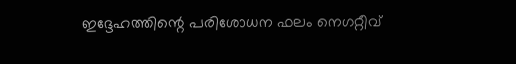ഇദ്ദേഹത്തിന്റെ പരിശോധന ഫലം നെഗറ്റീവ്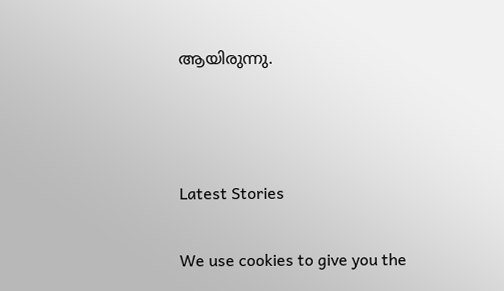ആയിരുന്നു.



Latest Stories

We use cookies to give you the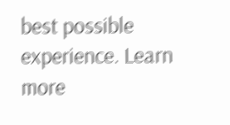best possible experience. Learn more